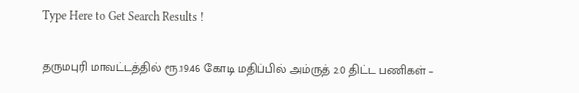Type Here to Get Search Results !

தருமபுரி மாவட்டத்தில் ரூ.19.46 கோடி மதிப்பில் அம்ருத் 2.0 திட்ட பணிகள் –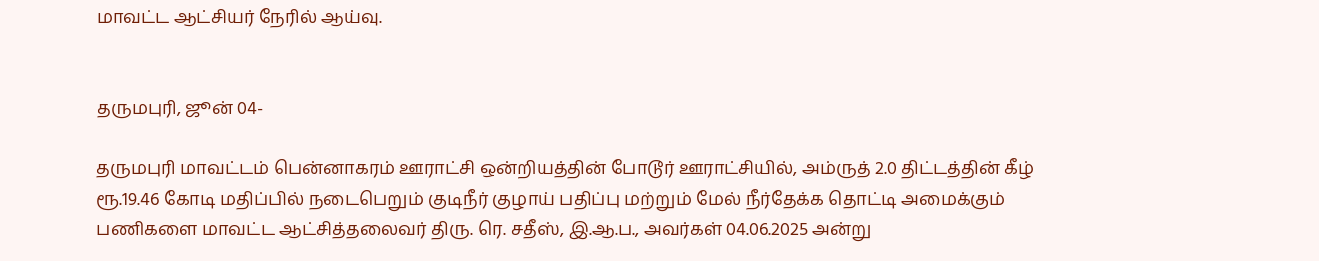மாவட்ட ஆட்சியர் நேரில் ஆய்வு.


தருமபுரி, ஜூன் 04-

தருமபுரி மாவட்டம் பென்னாகரம் ஊராட்சி ஒன்றியத்தின் போடூர் ஊராட்சியில், அம்ருத் 2.0 திட்டத்தின் கீழ் ரூ.19.46 கோடி மதிப்பில் நடைபெறும் குடிநீர் குழாய் பதிப்பு மற்றும் மேல் நீர்தேக்க தொட்டி அமைக்கும் பணிகளை மாவட்ட ஆட்சித்தலைவர் திரு. ரெ. சதீஸ், இ.ஆ.ப., அவர்கள் 04.06.2025 அன்று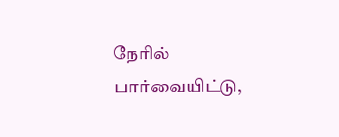நேரில் பார்வையிட்டு,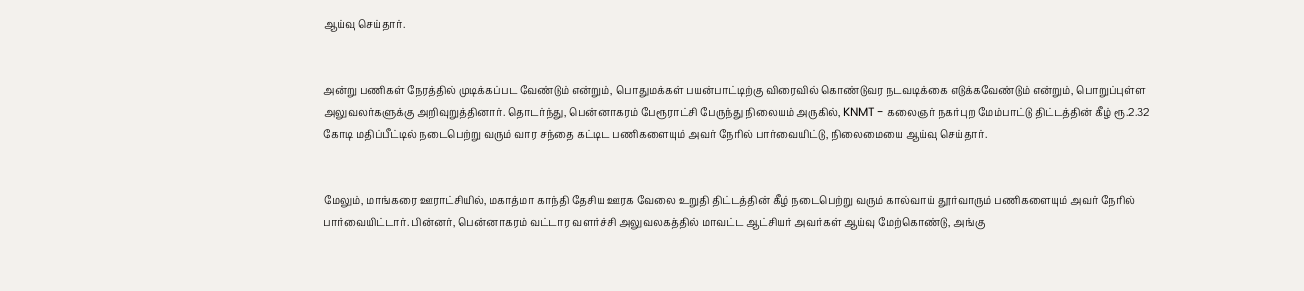ஆய்வு செய்தார்.


அன்று பணிகள் நேரத்தில் முடிக்கப்பட வேண்டும் என்றும், பொதுமக்கள் பயன்பாட்டிற்கு விரைவில் கொண்டுவர நடவடிக்கை எடுக்கவேண்டும் என்றும், பொறுப்புள்ள அலுவலர்களுக்கு அறிவுறுத்தினார். தொடர்ந்து, பென்னாகரம் பேரூராட்சி பேருந்து நிலையம் அருகில், KNMT - கலைஞர் நகர்புற மேம்பாட்டு திட்டத்தின் கீழ் ரூ.2.32 கோடி மதிப்பீட்டில் நடைபெற்று வரும் வார சந்தை கட்டிட பணிகளையும் அவர் நேரில் பார்வையிட்டு, நிலைமையை ஆய்வு செய்தார்.


மேலும், மாங்கரை ஊராட்சியில், மகாத்மா காந்தி தேசிய ஊரக வேலை உறுதி திட்டத்தின் கீழ் நடைபெற்று வரும் கால்வாய் தூர்வாரும் பணிகளையும் அவர் நேரில் பார்வையிட்டார். பின்னர், பென்னாகரம் வட்டார வளர்ச்சி அலுவலகத்தில் மாவட்ட ஆட்சியர் அவர்கள் ஆய்வு மேற்கொண்டு, அங்கு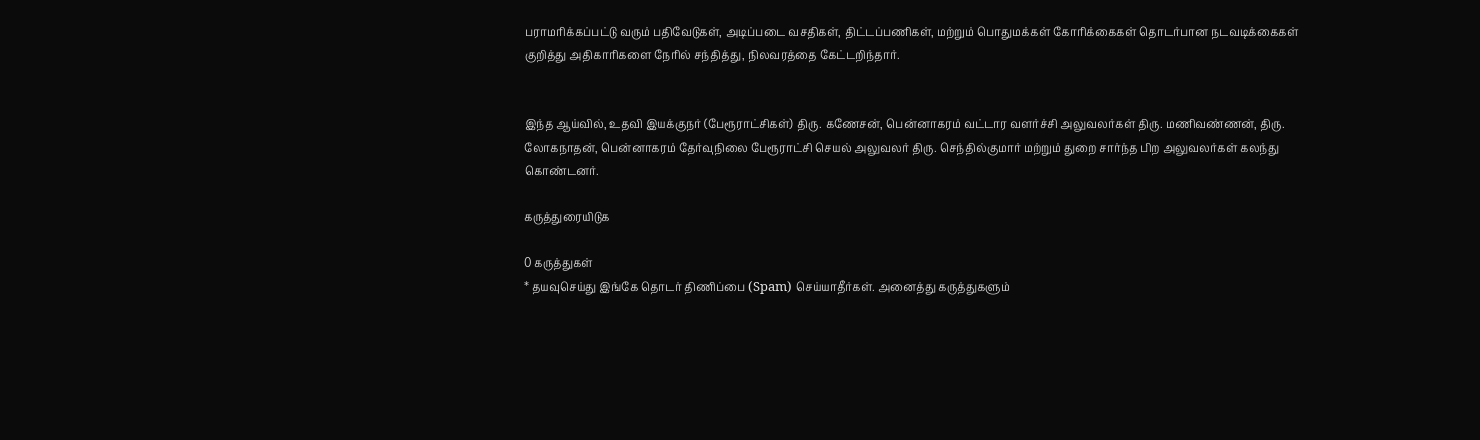பராமரிக்கப்பட்டு வரும் பதிவேடுகள், அடிப்படை வசதிகள், திட்டப்பணிகள், மற்றும் பொதுமக்கள் கோரிக்கைகள் தொடர்பான நடவடிக்கைகள் குறித்து அதிகாரிகளை நேரில் சந்தித்து, நிலவரத்தை கேட்டறிந்தார்.


இந்த ஆய்வில், உதவி இயக்குநர் (பேரூராட்சிகள்) திரு. கணேசன், பென்னாகரம் வட்டார வளர்ச்சி அலுவலர்கள் திரு. மணிவண்ணன், திரு. லோகநாதன், பென்னாகரம் தேர்வுநிலை பேரூராட்சி செயல் அலுவலர் திரு. செந்தில்குமார் மற்றும் துறை சார்ந்த பிற அலுவலர்கள் கலந்து கொண்டனர்.

கருத்துரையிடுக

0 கருத்துகள்
* தயவுசெய்து இங்கே தொடர் திணிப்பை (Spam) செய்யாதீர்கள். அனைத்து கருத்துகளும்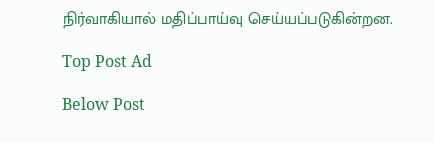நிர்வாகியால் மதிப்பாய்வு செய்யப்படுகின்றன.

Top Post Ad

Below Post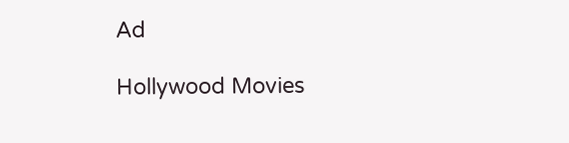Ad

Hollywood Movies